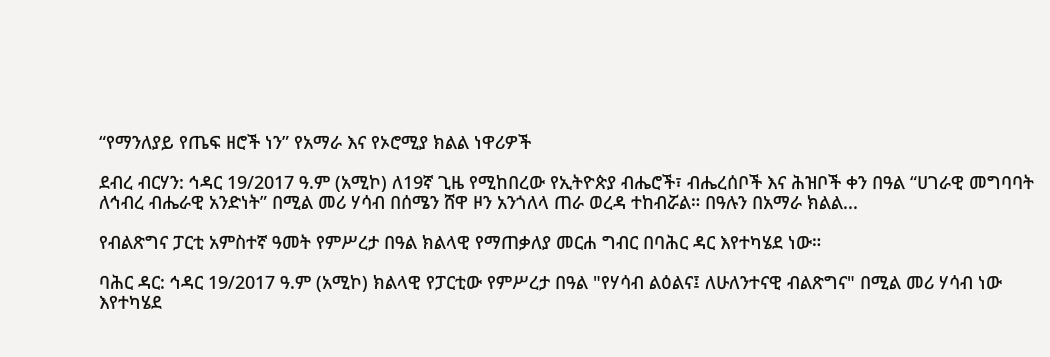“የማንለያይ የጤፍ ዘሮች ነን” የአማራ እና የኦሮሚያ ክልል ነዋሪዎች

ደብረ ብርሃን: ኅዳር 19/2017 ዓ.ም (አሚኮ) ለ19ኛ ጊዜ የሚከበረው የኢትዮጵያ ብሔሮች፣ ብሔረሰቦች እና ሕዝቦች ቀን በዓል “ሀገራዊ መግባባት ለኅብረ ብሔራዊ አንድነት” በሚል መሪ ሃሳብ በሰሜን ሸዋ ዞን አንጎለላ ጠራ ወረዳ ተከብሯል። በዓሉን በአማራ ክልል...

የብልጽግና ፓርቲ አምስተኛ ዓመት የምሥረታ በዓል ክልላዊ የማጠቃለያ መርሐ ግብር በባሕር ዳር እየተካሄደ ነው።

ባሕር ዳር: ኅዳር 19/2017 ዓ.ም (አሚኮ) ክልላዊ የፓርቲው የምሥረታ በዓል "የሃሳብ ልዕልና፤ ለሁለንተናዊ ብልጽግና" በሚል መሪ ሃሳብ ነው እየተካሄደ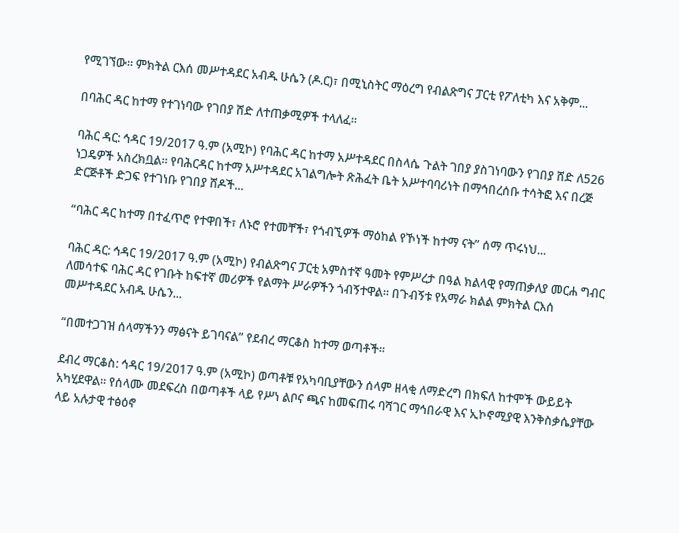የሚገኘው። ምክትል ርእሰ መሥተዳደር አብዱ ሁሴን (ዶ.ር)፣ በሚኒስትር ማዕረግ የብልጽግና ፓርቲ የፖለቲካ እና አቅም...

በባሕር ዳር ከተማ የተገነባው የገበያ ሸድ ለተጠቃሚዎች ተላለፈ፡፡

ባሕር ዳር: ኅዳር 19/2017 ዓ.ም (አሚኮ) የባሕር ዳር ከተማ አሥተዳደር በስላሴ ጉልት ገበያ ያስገነባውን የገበያ ሸድ ለ526 ነጋዴዎች አስረክቧል። የባሕርዳር ከተማ አሥተዳደር አገልግሎት ጽሕፈት ቤት አሥተባባሪነት በማኅበረሰቡ ተሳትፎ እና በረጅ ድርጅቶች ድጋፍ የተገነቡ የገበያ ሸዶች...

“ባሕር ዳር ከተማ በተፈጥሮ የተዋበች፣ ለኑሮ የተመቸች፣ የጎብኚዎች ማዕከል የኾነች ከተማ ናት” ሰማ ጥሩነህ...

ባሕር ዳር: ኅዳር 19/2017 ዓ.ም (አሚኮ) የብልጽግና ፓርቲ አምስተኛ ዓመት የምሥረታ በዓል ክልላዊ የማጠቃለያ መርሐ ግብር ለመሳተፍ ባሕር ዳር የገቡት ከፍተኛ መሪዎች የልማት ሥራዎችን ጎብኝተዋል። በጉብኝቱ የአማራ ክልል ምክትል ርእሰ መሥተዳደር አብዱ ሁሴን...

“በመተጋገዝ ሰላማችንን ማፅናት ይገባናል” የደብረ ማርቆስ ከተማ ወጣቶች፡፡

ደብረ ማርቆስ: ኅዳር 19/2017 ዓ.ም (አሚኮ) ወጣቶቹ የአካባቢያቸውን ሰላም ዘላቂ ለማድረግ በክፍለ ከተሞች ውይይት አካሂደዋል፡፡ የሰላሙ መደፍረስ በወጣቶች ላይ የሥነ ልቦና ጫና ከመፍጠሩ ባሻገር ማኅበራዊ እና ኢኮኖሚያዊ እንቅስቃሴያቸው ላይ አሉታዊ ተፅዕኖ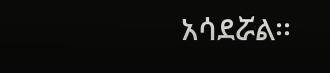አሳደሯል፡፡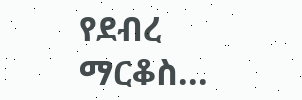የደብረ ማርቆስ...